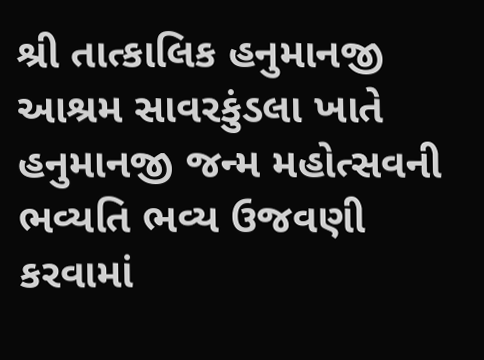શ્રી તાત્કાલિક હનુમાનજી આશ્રમ સાવરકુંડલા ખાતે હનુમાનજી જન્મ મહોત્સવની ભવ્યતિ ભવ્ય ઉજવણી કરવામાં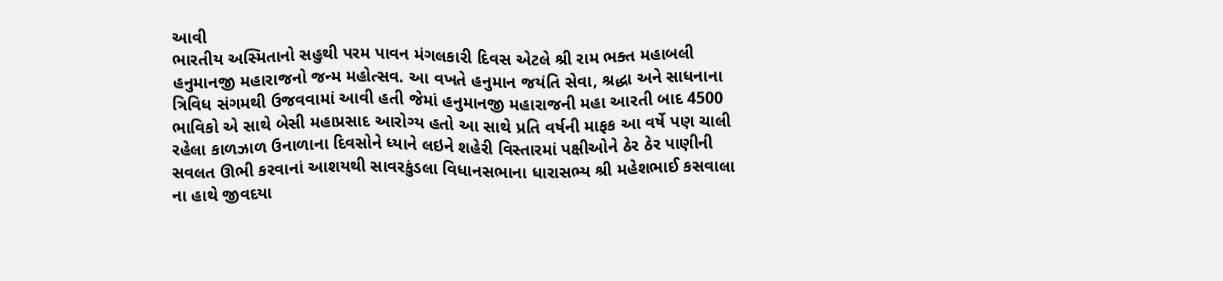આવી
ભારતીય અસ્મિતાનો સહુથી પરમ પાવન મંગલકારી દિવસ એટલે શ્રી રામ ભક્ત મહાબલી હનુમાનજી મહારાજનો જન્મ મહોત્સવ. આ વખતે હનુમાન જયંતિ સેવા, શ્રદ્ધા અને સાધનાના ત્રિવિધ સંગમથી ઉજવવામાં આવી હતી જેમાં હનુમાનજી મહારાજની મહા આરતી બાદ 4500 ભાવિકો એ સાથે બેસી મહાપ્રસાદ આરોગ્ય હતો આ સાથે પ્રતિ વર્ષની માફક આ વર્ષે પણ ચાલી રહેલા કાળઝાળ ઉનાળાના દિવસોને ધ્યાને લઇને શહેરી વિસ્તારમાં પક્ષીઓને ઠેર ઠેર પાણીની સવલત ઊભી કરવાનાં આશયથી સાવરકુંડલા વિધાનસભાના ધારાસભ્ય શ્રી મહેશભાઈ કસવાલા ના હાથે જીવદયા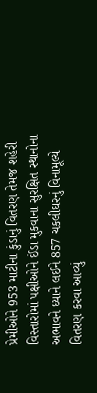પ્રેમીઓને 953 માટીના કુંડાનું વિતરણ તેમજ શહેરી વિસ્તારોમાં પક્ષીઓને ઈંડા મુકવાના સુરક્ષિત સ્થાનોના અભાવને ધ્યાને લઈને 857 ચકલીઘરનું વિનામૂલ્યે વિતરણ કરવા આવ્યું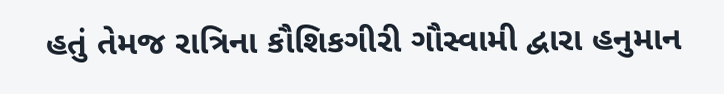હતું તેમજ રાત્રિના કૌશિકગીરી ગૌસ્વામી દ્વારા હનુમાન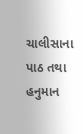ચાલીસાના પાઠ તથા હનુમાન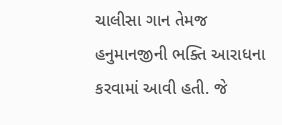ચાલીસા ગાન તેમજ હનુમાનજીની ભક્તિ આરાધના કરવામાં આવી હતી. જે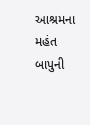આશ્રમના મહંત બાપુની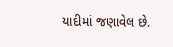યાદીમાં જણાવેલ છે.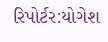રિપોર્ટર:યોગેશ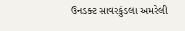ઉનડક્ટ સાવરકુંડલા અમરેલી